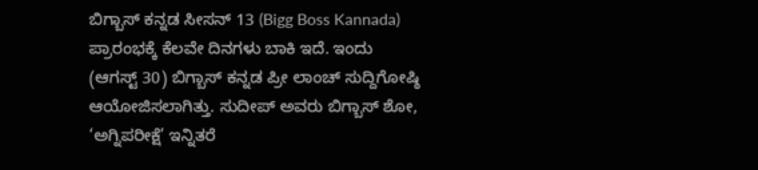ಬಿಗ್ಬಾಸ್ ಕನ್ನಡ ಸೀಸನ್ 13 (Bigg Boss Kannada) ಪ್ರಾರಂಭಕ್ಕೆ ಕೆಲವೇ ದಿನಗಳು ಬಾಕಿ ಇದೆ. ಇಂದು (ಆಗಸ್ಟ್ 30) ಬಿಗ್ಬಾಸ್ ಕನ್ನಡ ಪ್ರೀ ಲಾಂಚ್ ಸುದ್ದಿಗೋಷ್ಠಿ ಆಯೋಜಿಸಲಾಗಿತ್ತು. ಸುದೀಪ್ ಅವರು ಬಿಗ್ಬಾಸ್ ಶೋ, ‘ಅಗ್ನಿಪರೀಕ್ಷೆ’ ಇನ್ನಿತರೆ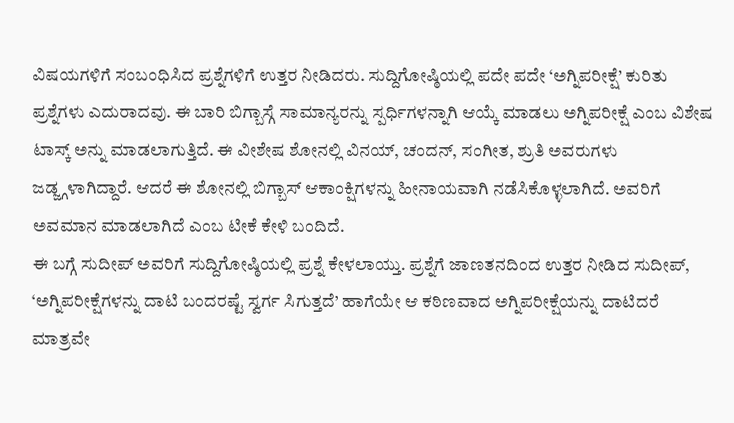ವಿಷಯಗಳಿಗೆ ಸಂಬಂಧಿಸಿದ ಪ್ರಶ್ನೆಗಳಿಗೆ ಉತ್ತರ ನೀಡಿದರು. ಸುದ್ದಿಗೋಷ್ಠಿಯಲ್ಲಿ ಪದೇ ಪದೇ ‘ಅಗ್ನಿಪರೀಕ್ಷೆ’ ಕುರಿತು ಪ್ರಶ್ನೆಗಳು ಎದುರಾದವು. ಈ ಬಾರಿ ಬಿಗ್ಬಾಸ್ಗೆ ಸಾಮಾನ್ಯರನ್ನು ಸ್ಪರ್ಧಿಗಳನ್ನಾಗಿ ಆಯ್ಕೆ ಮಾಡಲು ಅಗ್ನಿಪರೀಕ್ಷೆ ಎಂಬ ವಿಶೇಷ ಟಾಸ್ಕ್ ಅನ್ನು ಮಾಡಲಾಗುತ್ತಿದೆ. ಈ ವೀಶೇಷ ಶೋನಲ್ಲಿ ವಿನಯ್, ಚಂದನ್, ಸಂಗೀತ, ಶ್ರುತಿ ಅವರುಗಳು ಜಡ್ಜ್ಗಳಾಗಿದ್ದಾರೆ. ಆದರೆ ಈ ಶೋನಲ್ಲಿ ಬಿಗ್ಬಾಸ್ ಆಕಾಂಕ್ಷಿಗಳನ್ನು ಹೀನಾಯವಾಗಿ ನಡೆಸಿಕೊಳ್ಳಲಾಗಿದೆ. ಅವರಿಗೆ ಅವಮಾನ ಮಾಡಲಾಗಿದೆ ಎಂಬ ಟೀಕೆ ಕೇಳಿ ಬಂದಿದೆ.
ಈ ಬಗ್ಗೆ ಸುದೀಪ್ ಅವರಿಗೆ ಸುದ್ದಿಗೋಷ್ಠಿಯಲ್ಲಿ ಪ್ರಶ್ನೆ ಕೇಳಲಾಯ್ತು. ಪ್ರಶ್ನೆಗೆ ಜಾಣತನದಿಂದ ಉತ್ತರ ನೀಡಿದ ಸುದೀಪ್, ‘ಅಗ್ನಿಪರೀಕ್ಷೆಗಳನ್ನು ದಾಟಿ ಬಂದರಷ್ಟೆ ಸ್ವರ್ಗ ಸಿಗುತ್ತದೆ’ ಹಾಗೆಯೇ ಆ ಕಠಿಣವಾದ ಅಗ್ನಿಪರೀಕ್ಷೆಯನ್ನು ದಾಟಿದರೆ ಮಾತ್ರವೇ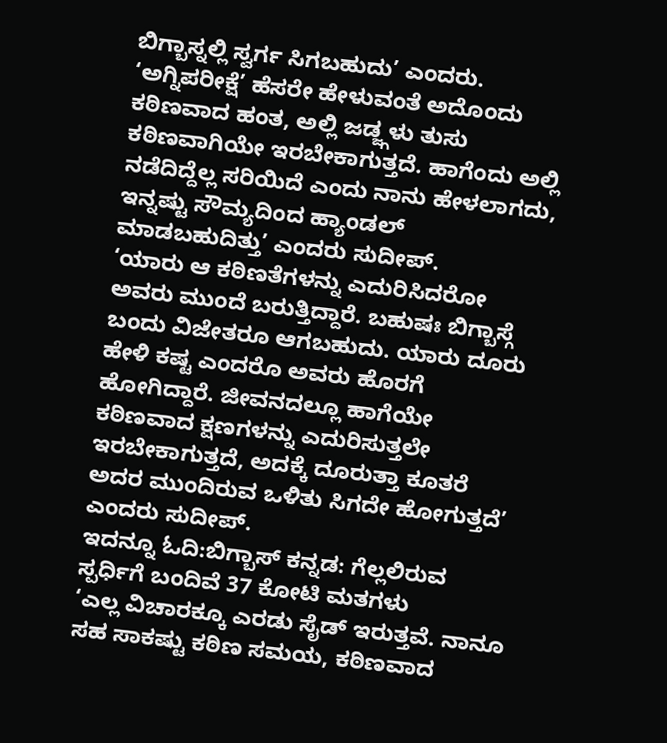ಬಿಗ್ಬಾಸ್ನಲ್ಲಿ ಸ್ವರ್ಗ ಸಿಗಬಹುದು’ ಎಂದರು. ‘ಅಗ್ನಿಪರೀಕ್ಷೆ’ ಹೆಸರೇ ಹೇಳುವಂತೆ ಅದೊಂದು ಕಠಿಣವಾದ ಹಂತ, ಅಲ್ಲಿ ಜಡ್ಜ್ಗಳು ತುಸು ಕಠಿಣವಾಗಿಯೇ ಇರಬೇಕಾಗುತ್ತದೆ. ಹಾಗೆಂದು ಅಲ್ಲಿ ನಡೆದಿದ್ದೆಲ್ಲ ಸರಿಯಿದೆ ಎಂದು ನಾನು ಹೇಳಲಾಗದು, ಇನ್ನಷ್ಟು ಸೌಮ್ಯದಿಂದ ಹ್ಯಾಂಡಲ್ ಮಾಡಬಹುದಿತ್ತು’ ಎಂದರು ಸುದೀಪ್.
‘ಯಾರು ಆ ಕಠಿಣತೆಗಳನ್ನು ಎದುರಿಸಿದರೋ ಅವರು ಮುಂದೆ ಬರುತ್ತಿದ್ದಾರೆ. ಬಹುಷಃ ಬಿಗ್ಬಾಸ್ಗೆ ಬಂದು ವಿಜೇತರೂ ಆಗಬಹುದು. ಯಾರು ದೂರು ಹೇಳಿ ಕಷ್ಟ ಎಂದರೊ ಅವರು ಹೊರಗೆ ಹೋಗಿದ್ದಾರೆ. ಜೀವನದಲ್ಲೂ ಹಾಗೆಯೇ ಕಠಿಣವಾದ ಕ್ಷಣಗಳನ್ನು ಎದುರಿಸುತ್ತಲೇ ಇರಬೇಕಾಗುತ್ತದೆ, ಅದಕ್ಕೆ ದೂರುತ್ತಾ ಕೂತರೆ ಅದರ ಮುಂದಿರುವ ಒಳಿತು ಸಿಗದೇ ಹೋಗುತ್ತದೆ’ ಎಂದರು ಸುದೀಪ್.
ಇದನ್ನೂ ಓದಿ:ಬಿಗ್ಬಾಸ್ ಕನ್ನಡ: ಗೆಲ್ಲಲಿರುವ ಸ್ಪರ್ಧಿಗೆ ಬಂದಿವೆ 37 ಕೋಟಿ ಮತಗಳು
‘ಎಲ್ಲ ವಿಚಾರಕ್ಕೂ ಎರಡು ಸೈಡ್ ಇರುತ್ತವೆ. ನಾನೂ ಸಹ ಸಾಕಷ್ಟು ಕಠಿಣ ಸಮಯ, ಕಠಿಣವಾದ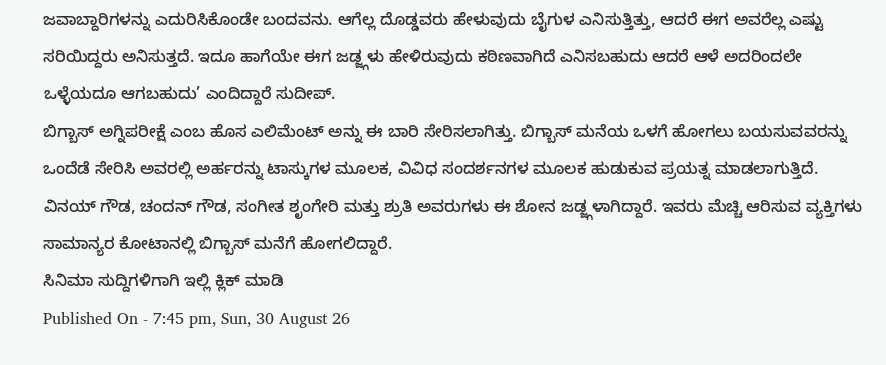ಜವಾಬ್ದಾರಿಗಳನ್ನು ಎದುರಿಸಿಕೊಂಡೇ ಬಂದವನು. ಆಗೆಲ್ಲ ದೊಡ್ಡವರು ಹೇಳುವುದು ಬೈಗುಳ ಎನಿಸುತ್ತಿತ್ತು, ಆದರೆ ಈಗ ಅವರೆಲ್ಲ ಎಷ್ಟು ಸರಿಯಿದ್ದರು ಅನಿಸುತ್ತದೆ. ಇದೂ ಹಾಗೆಯೇ ಈಗ ಜಡ್ಜ್ಗಳು ಹೇಳಿರುವುದು ಕಠಿಣವಾಗಿದೆ ಎನಿಸಬಹುದು ಆದರೆ ಆಳೆ ಅದರಿಂದಲೇ ಒಳ್ಳೆಯದೂ ಆಗಬಹುದು’ ಎಂದಿದ್ದಾರೆ ಸುದೀಪ್.
ಬಿಗ್ಬಾಸ್ ಅಗ್ನಿಪರೀಕ್ಷೆ ಎಂಬ ಹೊಸ ಎಲಿಮೆಂಟ್ ಅನ್ನು ಈ ಬಾರಿ ಸೇರಿಸಲಾಗಿತ್ತು. ಬಿಗ್ಬಾಸ್ ಮನೆಯ ಒಳಗೆ ಹೋಗಲು ಬಯಸುವವರನ್ನು ಒಂದೆಡೆ ಸೇರಿಸಿ ಅವರಲ್ಲಿ ಅರ್ಹರನ್ನು ಟಾಸ್ಕುಗಳ ಮೂಲಕ, ವಿವಿಧ ಸಂದರ್ಶನಗಳ ಮೂಲಕ ಹುಡುಕುವ ಪ್ರಯತ್ನ ಮಾಡಲಾಗುತ್ತಿದೆ. ವಿನಯ್ ಗೌಡ, ಚಂದನ್ ಗೌಡ, ಸಂಗೀತ ಶೃಂಗೇರಿ ಮತ್ತು ಶ್ರುತಿ ಅವರುಗಳು ಈ ಶೋನ ಜಡ್ಜ್ಗಳಾಗಿದ್ದಾರೆ. ಇವರು ಮೆಚ್ಚಿ ಆರಿಸುವ ವ್ಯಕ್ತಿಗಳು ಸಾಮಾನ್ಯರ ಕೋಟಾನಲ್ಲಿ ಬಿಗ್ಬಾಸ್ ಮನೆಗೆ ಹೋಗಲಿದ್ದಾರೆ.
ಸಿನಿಮಾ ಸುದ್ದಿಗಳಿಗಾಗಿ ಇಲ್ಲಿ ಕ್ಲಿಕ್ ಮಾಡಿ
Published On - 7:45 pm, Sun, 30 August 26